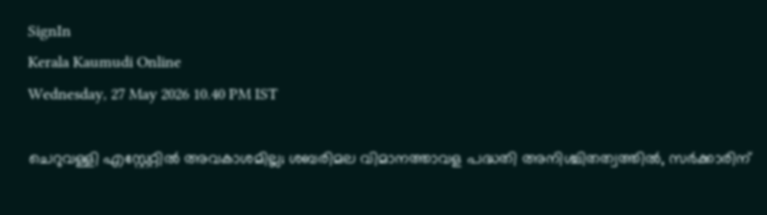SignIn
Kerala Kaumudi Online
Wednesday, 27 May 2026 10.40 PM IST

ചെറുവള്ളി എസ്റ്റേറ്റിൽ അവകാശമില്ല; ശബരിമല വിമാനത്താവള പദ്ധതി അനിശ്ചിതത്വത്തിൽ, സർക്കാരിന്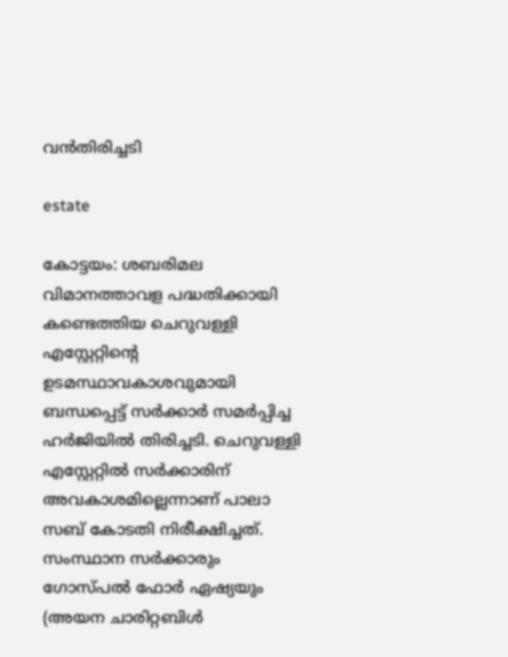വൻതിരിച്ചടി

estate

കോട്ടയം: ശബരിമല വിമാനത്താവള പദ്ധതിക്കായി കണ്ടെത്തിയ ചെറുവള്ളി എസ്റ്റേറ്റിന്റെ ഉടമസ്ഥാവകാശവുമായി ബന്ധപ്പെട്ട് സർക്കാർ സമർപ്പിച്ച ഹർജിയിൽ തിരിച്ചടി. ചെറുവള്ളി എസ്റ്റേറ്റിൽ സർക്കാരിന് അവകാശമില്ലെന്നാണ് പാലാ സബ് കോടതി നിരീക്ഷിച്ചത്. സംസ്ഥാന സർക്കാരും ഗോസ്പൽ ഫോർ ഏഷ്യയും (അയന ചാരിറ്റബിൾ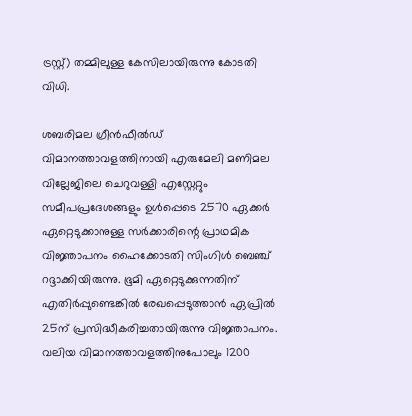ട്രസ്റ്റ്) തമ്മിലുള്ള കേസിലായിരുന്നു കോടതി വിധി.

ശബരിമല ഗ്രീൻഫീൽഡ് വിമാനത്താവളത്തിനായി എരുമേലി മണിമല വില്ലേജിലെ ചെറുവള്ളി എസ്റ്റേറ്റും സമീപപ്രദേശങ്ങളും ഉൾപ്പെടെ 2570 ഏക്കർ ഏറ്റെടുക്കാനുള്ള സർക്കാരിന്റെ പ്രാഥമിക വിജ്ഞാപനം ഹൈക്കോടതി സിംഗിൾ ബെഞ്ച് റദ്ദാക്കിയിരുന്നു. ഭൂമി ഏറ്റെടുക്കുന്നതിന് എതിർപ്പുണ്ടെങ്കിൽ രേഖപ്പെടുത്താൻ ഏപ്രിൽ 25ന് പ്രസിദ്ധീകരിച്ചതായിരുന്നു വിജ്ഞാപനം. വലിയ വിമാനത്താവളത്തിനുപോലും 1200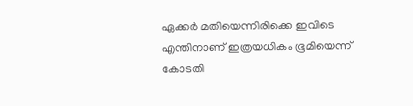ഏക്കർ മതിയെന്നിരിക്കെ ഇവിടെ എന്തിനാണ് ഇത്രയധികം ഭൂമിയെന്ന് കോടതി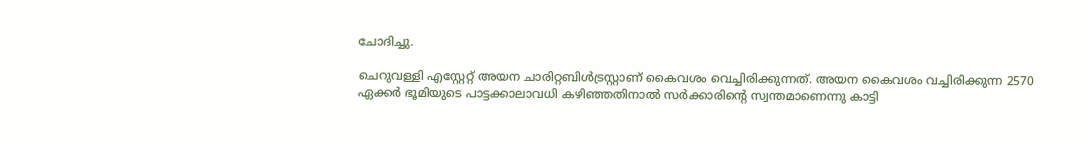ചോദിച്ചു.

ചെറുവള്ളി എസ്റ്റേറ്റ് അയന ചാരിറ്റബിൾട്രസ്റ്റാണ് കൈവശം വെച്ചിരിക്കുന്നത്. അയന കൈവശം വച്ചിരിക്കുന്ന 2570 ഏക്കർ ഭൂമിയുടെ പാട്ടക്കാലാവധി കഴിഞ്ഞതിനാൽ സർക്കാരിന്റെ സ്വന്തമാണെന്നു കാട്ടി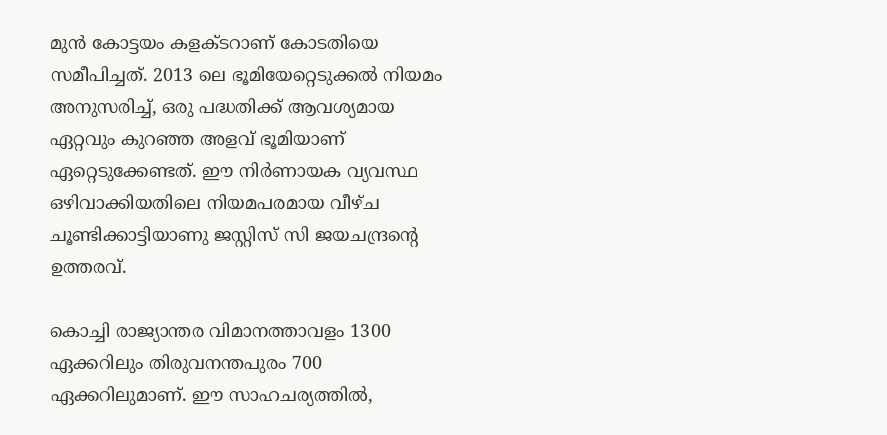മുൻ കോട്ടയം കളക്ടറാണ് കോടതിയെ സമീപിച്ചത്. 2013 ലെ ഭൂമിയേറ്റെടുക്കൽ നിയമം അനുസരിച്ച്, ഒരു പദ്ധതിക്ക് ആവശ്യമായ ഏറ്റവും കുറഞ്ഞ അളവ് ഭൂമിയാണ് ഏറ്റെടുക്കേണ്ടത്. ഈ നിർണായക വ്യവസ്ഥ ഒഴിവാക്കിയതിലെ നിയമപരമായ വീഴ്ച ചൂണ്ടിക്കാട്ടിയാണു ജസ്റ്റിസ് സി ജയചന്ദ്രന്റെ ഉത്തരവ്.

കൊച്ചി രാജ്യാന്തര വിമാനത്താവളം 1300 ഏക്കറിലും തിരുവനന്തപുരം 700 ഏക്കറിലുമാണ്. ഈ സാഹചര്യത്തിൽ,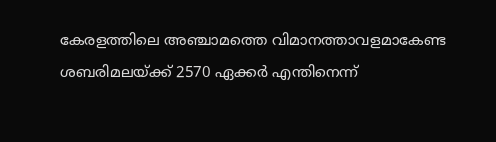കേരളത്തിലെ അഞ്ചാമത്തെ വിമാനത്താവളമാകേണ്ട ശബരിമലയ്ക്ക് 2570 ഏക്കർ എന്തിനെന്ന്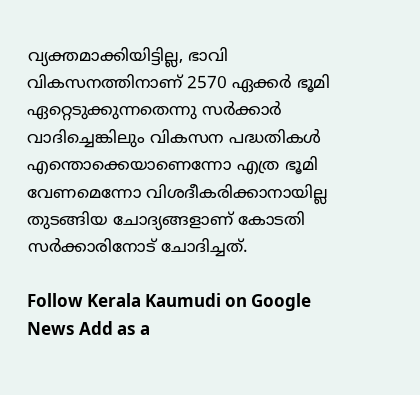വ്യക്തമാക്കിയിട്ടില്ല, ഭാവി വികസനത്തിനാണ് 2570 ഏക്കർ ഭൂമി ഏറ്റെടുക്കുന്നതെന്നു സർക്കാർ വാദിച്ചെങ്കിലും വികസന പദ്ധതികൾ എന്തൊക്കെയാണെന്നോ എത്ര ഭൂമി വേണമെന്നോ വിശദീകരിക്കാനായില്ല തുടങ്ങിയ ചോദ്യങ്ങളാണ് കോടതി സർക്കാരിനോട് ചോദിച്ചത്.

Follow Kerala Kaumudi on Google News Add as a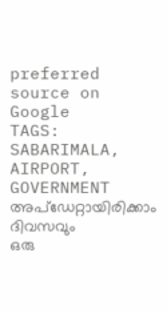preferred source on Google
TAGS: SABARIMALA, AIRPORT, GOVERNMENT
അപ്ഡേറ്റായിരിക്കാം ദിവസവും
ഒരു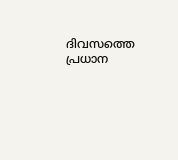ദിവസത്തെ പ്രധാന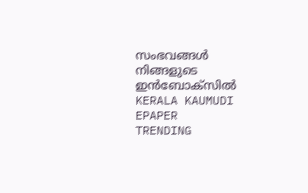സംഭവങ്ങൾ നിങ്ങളുടെ ഇൻബോക്സിൽ
KERALA KAUMUDI EPAPER
TRENDING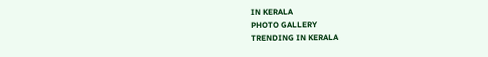IN KERALA
PHOTO GALLERY
TRENDING IN KERALA